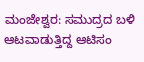ಮಂಜೇಶ್ವರ: ಸಮುದ್ರದ ಬಳಿ ಆಟವಾಡುತ್ತಿದ್ದ ಆಟಿಸಂ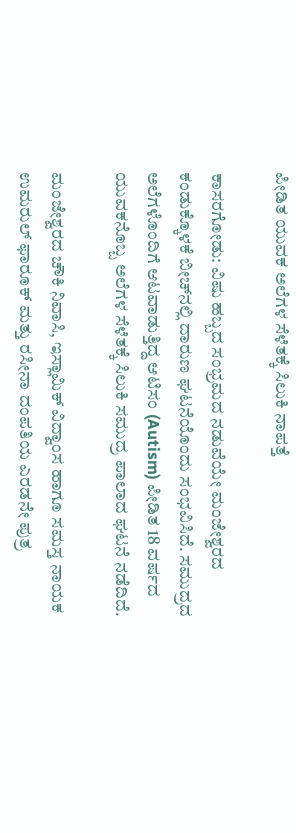ಪೀಡಿತ ಯುವಕ ಅಲೆಗಳ ಸೆಳೆತಕ್ಕೆ ಸಿಲುಕಿ ನಾಪತ್ತೆ

ಕಾಸರಗೋಡು: ವಿಷು ಹಬ್ಬದ ಸಂಭ್ರಮದ ನಡುವೆಯೇ ಮಂಜೇಶ್ವರದ ಕಂಡುಕ್ಕೊಳಕೆ ಬೀಚ್‌ನಲ್ಲಿ ದಾರುಣ ಘಟನೆಯೊಂದು ಸಂಭವಿಸಿದೆ. ಸಮುದ್ರದ ಅಲೆಗಳೊಂದಿಗೆ ಆಟವಾಡುತ್ತಿದ್ದ ಆಟಿಸಂ (Autism) ಪೀಡಿತ 18 ವರ್ಷದ ಯುವಕನೊಬ್ಬ ಅಲೆಗಳ ಸೆಳೆತಕ್ಕೆ ಸಿಲುಕಿ ಸಮುದ್ರ ಪಾಲಾದ ಘಟನೆ ನಡೆದಿದೆ.

ಮಂಜೇಶ್ವರದ ಚೌಕಿ ನಿವಾಸಿ, ಇಸ್ಲಾಮಿಕ್ ವಿದ್ವಾಂಸ ಹಾಗೂ ಸಮಸ್ತ ನಾಯಕ ಉಮರುಲ್ ಫಾರೂಕ್ ಮತ್ತು ರಸೀನಾ ದಂಪತಿಯ ಎರಡನೇ ಪುತ್ರ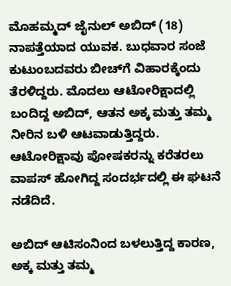ಮೊಹಮ್ಮದ್ ಜೈನುಲ್ ಅಬಿದ್ (18) ನಾಪತ್ತೆಯಾದ ಯುವಕ. ಬುಧವಾರ ಸಂಜೆ ಕುಟುಂಬದವರು ಬೀಚ್‌ಗೆ ವಿಹಾರಕ್ಕೆಂದು ತೆರಳಿದ್ದರು. ಮೊದಲು ಆಟೋರಿಕ್ಷಾದಲ್ಲಿ ಬಂದಿದ್ದ ಅಬಿದ್, ಆತನ ಅಕ್ಕ ಮತ್ತು ತಮ್ಮ ನೀರಿನ ಬಳಿ ಆಟವಾಡುತ್ತಿದ್ದರು. ಆಟೋರಿಕ್ಷಾವು ಪೋಷಕರನ್ನು ಕರೆತರಲು ವಾಪಸ್ ಹೋಗಿದ್ದ ಸಂದರ್ಭದಲ್ಲಿ ಈ ಘಟನೆ ನಡೆದಿದೆ.

ಅಬಿದ್ ಆಟಿಸಂನಿಂದ ಬಳಲುತ್ತಿದ್ದ ಕಾರಣ, ಅಕ್ಕ ಮತ್ತು ತಮ್ಮ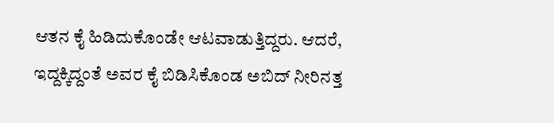ಆತನ ಕೈ ಹಿಡಿದುಕೊಂಡೇ ಆಟವಾಡುತ್ತಿದ್ದರು. ಆದರೆ, ಇದ್ದಕ್ಕಿದ್ದಂತೆ ಅವರ ಕೈ ಬಿಡಿಸಿಕೊಂಡ ಅಬಿದ್ ನೀರಿನತ್ತ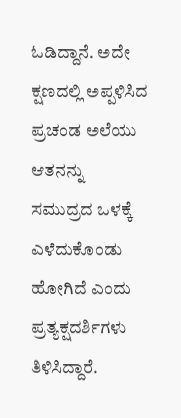ಓಡಿದ್ದಾನೆ. ಅದೇ ಕ್ಷಣದಲ್ಲಿ ಅಪ್ಪಳಿಸಿದ ಪ್ರಚಂಡ ಅಲೆಯು ಆತನನ್ನು ಸಮುದ್ರದ ಒಳಕ್ಕೆ ಎಳೆದುಕೊಂಡು ಹೋಗಿದೆ ಎಂದು ಪ್ರತ್ಯಕ್ಷದರ್ಶಿಗಳು ತಿಳಿಸಿದ್ದಾರೆ.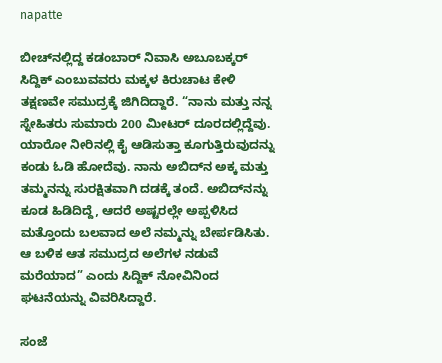napatte

ಬೀಚ್‌ನಲ್ಲಿದ್ದ ಕಡಂಬಾರ್ ನಿವಾಸಿ ಅಬೂಬಕ್ಕರ್ ಸಿದ್ದಿಕ್ ಎಂಬುವವರು ಮಕ್ಕಳ ಕಿರುಚಾಟ ಕೇಳಿ ತಕ್ಷಣವೇ ಸಮುದ್ರಕ್ಕೆ ಜಿಗಿದಿದ್ದಾರೆ. “ನಾನು ಮತ್ತು ನನ್ನ ಸ್ನೇಹಿತರು ಸುಮಾರು 200 ಮೀಟರ್ ದೂರದಲ್ಲಿದ್ದೆವು. ಯಾರೋ ನೀರಿನಲ್ಲಿ ಕೈ ಆಡಿಸುತ್ತಾ ಕೂಗುತ್ತಿರುವುದನ್ನು ಕಂಡು ಓಡಿ ಹೋದೆವು. ನಾನು ಅಬಿದ್‌ನ ಅಕ್ಕ ಮತ್ತು ತಮ್ಮನನ್ನು ಸುರಕ್ಷಿತವಾಗಿ ದಡಕ್ಕೆ ತಂದೆ. ಅಬಿದ್‌ನನ್ನು ಕೂಡ ಹಿಡಿದಿದ್ದೆ, ಆದರೆ ಅಷ್ಟರಲ್ಲೇ ಅಪ್ಪಳಿಸಿದ ಮತ್ತೊಂದು ಬಲವಾದ ಅಲೆ ನಮ್ಮನ್ನು ಬೇರ್ಪಡಿಸಿತು. ಆ ಬಳಿಕ ಆತ ಸಮುದ್ರದ ಅಲೆಗಳ ನಡುವೆ ಮರೆಯಾದ” ಎಂದು ಸಿದ್ದಿಕ್ ನೋವಿನಿಂದ ಘಟನೆಯನ್ನು ವಿವರಿಸಿದ್ದಾರೆ.

ಸಂಜೆ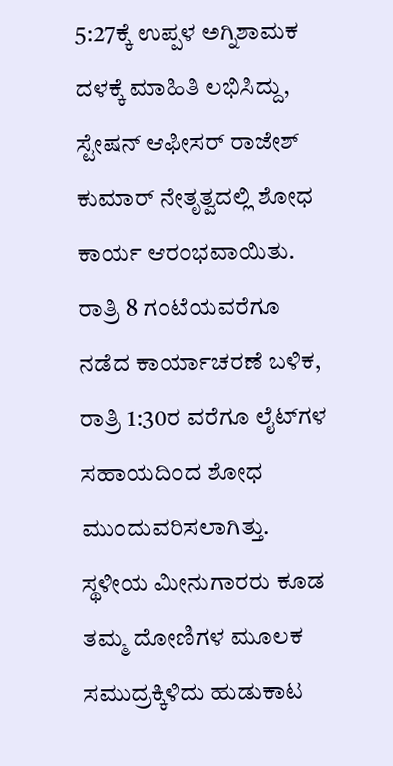5:27ಕ್ಕೆ ಉಪ್ಪಳ ಅಗ್ನಿಶಾಮಕ ದಳಕ್ಕೆ ಮಾಹಿತಿ ಲಭಿಸಿದ್ದು, ಸ್ಟೇಷನ್ ಆಫೀಸರ್ ರಾಜೇಶ್ ಕುಮಾರ್ ನೇತೃತ್ವದಲ್ಲಿ ಶೋಧ ಕಾರ್ಯ ಆರಂಭವಾಯಿತು. ರಾತ್ರಿ 8 ಗಂಟೆಯವರೆಗೂ ನಡೆದ ಕಾರ್ಯಾಚರಣೆ ಬಳಿಕ, ರಾತ್ರಿ 1:30ರ ವರೆಗೂ ಲೈಟ್‌ಗಳ ಸಹಾಯದಿಂದ ಶೋಧ ಮುಂದುವರಿಸಲಾಗಿತ್ತು. ಸ್ಥಳೀಯ ಮೀನುಗಾರರು ಕೂಡ ತಮ್ಮ ದೋಣಿಗಳ ಮೂಲಕ ಸಮುದ್ರಕ್ಕಿಳಿದು ಹುಡುಕಾಟ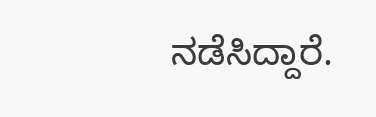ನಡೆಸಿದ್ದಾರೆ.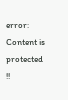error: Content is protected !!